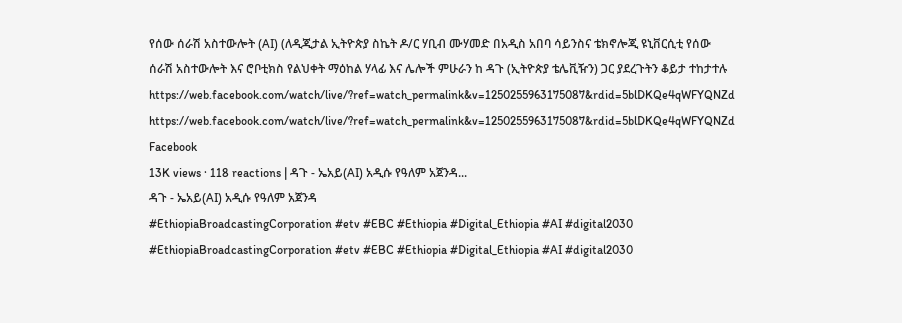የሰው ሰራሽ አስተውሎት (AI) (ለዲጂታል ኢትዮጵያ ስኬት ዶ/ር ሃቢብ ሙሃመድ በአዲስ አበባ ሳይንስና ቴክኖሎጂ ዩኒቨርሲቲ የሰው ሰራሽ አስተውሎት እና ሮቦቲክስ የልህቀት ማዕከል ሃላፊ እና ሌሎች ምሁራን ከ ዳጉ (ኢትዮጵያ ቴሌቪዥን) ጋር ያደረጉትን ቆይታ ተከታተሉ
https://web.facebook.com/watch/live/?ref=watch_permalink&v=1250255963175087&rdid=5blDKQe4qWFYQNZd
https://web.facebook.com/watch/live/?ref=watch_permalink&v=1250255963175087&rdid=5blDKQe4qWFYQNZd
Facebook
13K views · 118 reactions | ዳጉ - ኤአይ(AI) አዲሱ የዓለም አጀንዳ...
ዳጉ - ኤአይ(AI) አዲሱ የዓለም አጀንዳ
#EthiopiaBroadcastingCorporation #etv #EBC #Ethiopia #Digital_Ethiopia #AI #digital2030
#EthiopiaBroadcastingCorporation #etv #EBC #Ethiopia #Digital_Ethiopia #AI #digital2030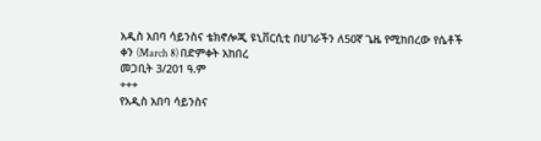አዲስ አበባ ሳይንስና ቴክኖሎጂ ዩኒቨርሲቲ በሀገራችን ለ50ኛ ጌዜ የሚከበረው የሴቶች ቀን (March 8) በድምቀት አከበረ
መጋቢት 3/201 ዓ.ም
+++
የአዲስ አበባ ሳይንስና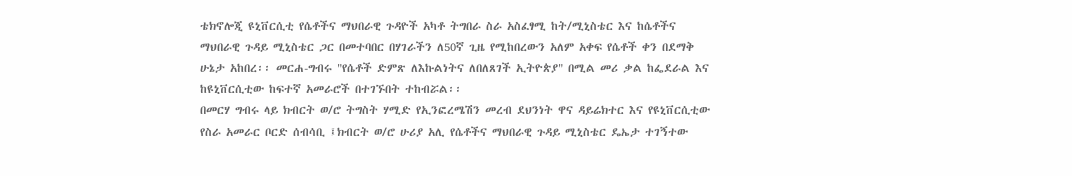ቴክኖሎጂ ዩኒቨርሲቲ የሴቶችና ማህበራዊ ጉዳዮች አካቶ ትግበራ ስራ አስፈፃሚ ከት/ሚኒስቴር እና ከሴቶችና ማህበራዊ ጉዳይ ሚኒስቴር ጋር በመተባበር በሃገራችን ለ50ኛ ጊዜ የሚከበረውን አለም አቀፍ የሴቶች ቀን በደማቅ ሁኔታ አከበረ፡፡ መርሐ-ግብሩ "የሴቶች ድምጽ ለእኩልነትና ለበለጸገች ኢትዮጵያ" በሚል መሪ ቃል ከፌደራል እና ከዩኒቨርሲቲው ከፍተኛ አመራሮች በተገኙበት ተከብሯል፡፡
በመርሃ ግብሩ ላይ ክብርት ወ/ሮ ትግስት ሃሚድ የኢንፎረሜሽን መረብ ደህንነት ዋና ዳይሬክተር እና የዩኒቨርሲቲው የስራ አመራር ቦርድ ሰብሳቢ ፤ክብርት ወ/ሮ ሁሪያ አሊ የሴቶችና ማህበራዊ ጉዳይ ሚኒስቴር ዴኤታ ተገኝተው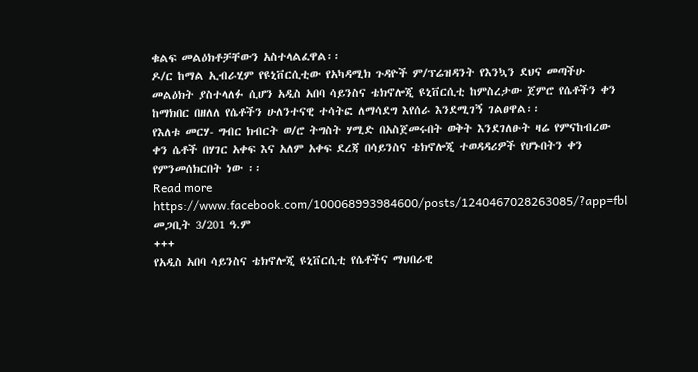ቁልፍ መልዕክቶቻቸውን አስተላልፈዋል፡፡
ዶ/ር ከማል ኢብራሂም የዩኒቨርሲቲው የአካዳሚክ ጉዳዮች ም/ፕሬዝዳንት የእንኳን ደህና መጣችሁ መልዕክት ያስተላለፉ ሲሆን አዲስ አበባ ሳይንስና ቴክኖሎጂ ዩኒቨርሲቲ ከምስረታው ጀምሮ የሴቶችን ቀን ከማክበር በዘለለ የሴቶችን ሁለንተናዊ ተሳትፎ ለማሳደግ እየሰራ እንደሚገኝ ገልፀዋል፡፡
የእለቱ መርሃ- ግብር ክብርት ወ/ሮ ትግስት ሃሚድ በአስጀመሩበት ወቅት እንደገለፁት ዛሬ የምናከብረው ቀን ሴቶች በሃገር አቀፍ እና አለም አቀፍ ደረጃ በሳይንስና ቴክኖሎጂ ተወዳዳሪዎች የሆኑበትን ቀን የምንመሰክርበት ነው ፡፡
Read more
https://www.facebook.com/100068993984600/posts/1240467028263085/?app=fbl
መጋቢት 3/201 ዓ.ም
+++
የአዲስ አበባ ሳይንስና ቴክኖሎጂ ዩኒቨርሲቲ የሴቶችና ማህበራዊ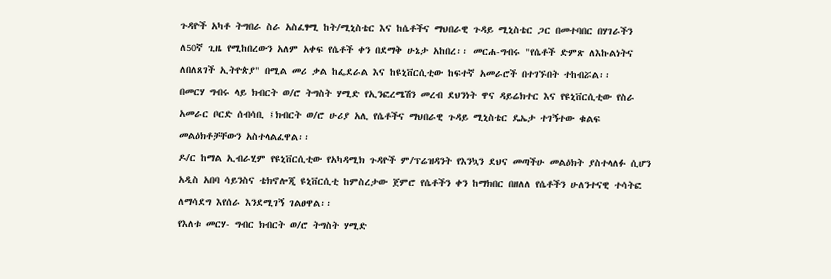ጉዳዮች አካቶ ትግበራ ስራ አስፈፃሚ ከት/ሚኒስቴር እና ከሴቶችና ማህበራዊ ጉዳይ ሚኒስቴር ጋር በመተባበር በሃገራችን ለ50ኛ ጊዜ የሚከበረውን አለም አቀፍ የሴቶች ቀን በደማቅ ሁኔታ አከበረ፡፡ መርሐ-ግብሩ "የሴቶች ድምጽ ለእኩልነትና ለበለጸገች ኢትዮጵያ" በሚል መሪ ቃል ከፌደራል እና ከዩኒቨርሲቲው ከፍተኛ አመራሮች በተገኙበት ተከብሯል፡፡
በመርሃ ግብሩ ላይ ክብርት ወ/ሮ ትግስት ሃሚድ የኢንፎረሜሽን መረብ ደህንነት ዋና ዳይሬክተር እና የዩኒቨርሲቲው የስራ አመራር ቦርድ ሰብሳቢ ፤ክብርት ወ/ሮ ሁሪያ አሊ የሴቶችና ማህበራዊ ጉዳይ ሚኒስቴር ዴኤታ ተገኝተው ቁልፍ መልዕክቶቻቸውን አስተላልፈዋል፡፡
ዶ/ር ከማል ኢብራሂም የዩኒቨርሲቲው የአካዳሚክ ጉዳዮች ም/ፕሬዝዳንት የእንኳን ደህና መጣችሁ መልዕክት ያስተላለፉ ሲሆን አዲስ አበባ ሳይንስና ቴክኖሎጂ ዩኒቨርሲቲ ከምስረታው ጀምሮ የሴቶችን ቀን ከማክበር በዘለለ የሴቶችን ሁለንተናዊ ተሳትፎ ለማሳደግ እየሰራ እንደሚገኝ ገልፀዋል፡፡
የእለቱ መርሃ- ግብር ክብርት ወ/ሮ ትግስት ሃሚድ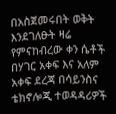በአስጀመሩበት ወቅት እንደገለፁት ዛሬ የምናከብረው ቀን ሴቶች በሃገር አቀፍ እና አለም አቀፍ ደረጃ በሳይንስና ቴክኖሎጂ ተወዳዳሪዎች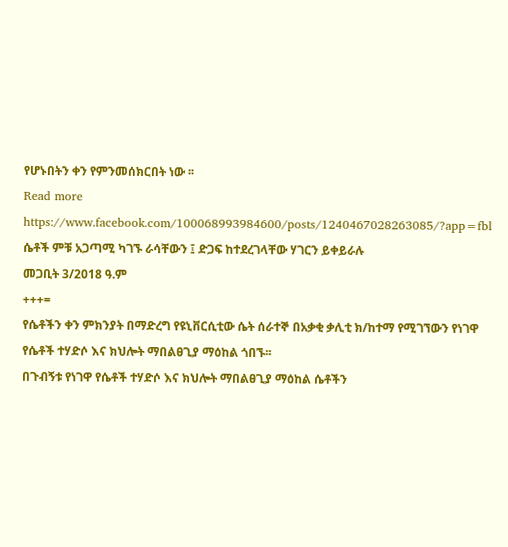የሆኑበትን ቀን የምንመሰክርበት ነው ፡፡
Read more
https://www.facebook.com/100068993984600/posts/1240467028263085/?app=fbl
ሴቶች ምቹ አጋጣሚ ካገኙ ራሳቸውን ፤ ድጋፍ ከተደረገላቸው ሃገርን ይቀይራሉ
መጋቢት 3/2018 ዓ.ም
+++=
የሴቶችን ቀን ምክንያት በማድረግ የዩኒቨርሲቲው ሴት ሰራተኞ በአቃቂ ቃሊቲ ክ/ከተማ የሚገኘውን የነገዋ የሴቶች ተሃድሶ እና ክህሎት ማበልፀጊያ ማዕከል ጎበኙ፡፡
በጉብኝቱ የነገዋ የሴቶች ተሃድሶ እና ክህሎት ማበልፀጊያ ማዕከል ሴቶችን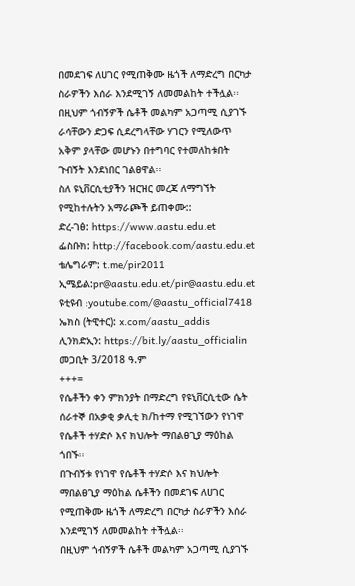በመደገፍ ለሀገር የሚጠቅሙ ዜጎች ለማድረግ በርካታ ስራዎችን እሰራ እንደሚገኝ ለመመልከት ተችሏል፡፡
በዚህም ጎብኝዎች ሴቶች መልካም አጋጣሚ ሲያገኙ ራሳቸውን ድጋፍ ሲደረግላቸው ሃገርን የሚለውጥ አቅም ያላቸው መሆኑን በተግባር የተመለከቱበት ጉብኝት እንደነበር ገልፀዋል፡፡
ስለ ዩኒቨርሲቲያችን ዝርዝር መረጃ ለማግኘት የሚከተሉትን አማራጮች ይጠቀሙ::
ድረ-ገፅ: https://www.aastu.edu.et
ፌስቡክ: http://facebook.com/aastu.edu.et
ቴሌግራም: t.me/pir2011
ኢሜይል:pr@aastu.edu.et/pir@aastu.edu.et
ዩቲዩብ :youtube.com/@aastu_official7418
ኤክስ (ትዊተር): x.com/aastu_addis
ሊንክድኢን: https://bit.ly/aastu_officialin
መጋቢት 3/2018 ዓ.ም
+++=
የሴቶችን ቀን ምክንያት በማድረግ የዩኒቨርሲቲው ሴት ሰራተኞ በአቃቂ ቃሊቲ ክ/ከተማ የሚገኘውን የነገዋ የሴቶች ተሃድሶ እና ክህሎት ማበልፀጊያ ማዕከል ጎበኙ፡፡
በጉብኝቱ የነገዋ የሴቶች ተሃድሶ እና ክህሎት ማበልፀጊያ ማዕከል ሴቶችን በመደገፍ ለሀገር የሚጠቅሙ ዜጎች ለማድረግ በርካታ ስራዎችን እሰራ እንደሚገኝ ለመመልከት ተችሏል፡፡
በዚህም ጎብኝዎች ሴቶች መልካም አጋጣሚ ሲያገኙ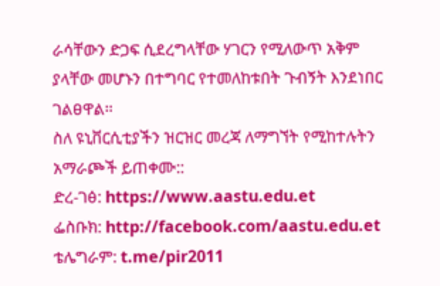ራሳቸውን ድጋፍ ሲደረግላቸው ሃገርን የሚለውጥ አቅም ያላቸው መሆኑን በተግባር የተመለከቱበት ጉብኝት እንደነበር ገልፀዋል፡፡
ስለ ዩኒቨርሲቲያችን ዝርዝር መረጃ ለማግኘት የሚከተሉትን አማራጮች ይጠቀሙ::
ድረ-ገፅ: https://www.aastu.edu.et
ፌስቡክ: http://facebook.com/aastu.edu.et
ቴሌግራም: t.me/pir2011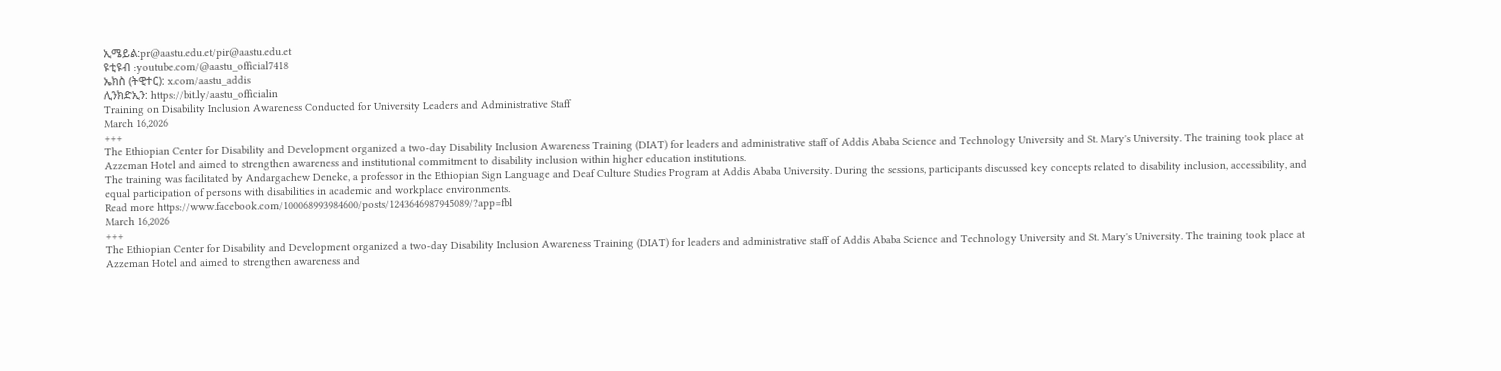ኢሜይል:pr@aastu.edu.et/pir@aastu.edu.et
ዩቲዩብ :youtube.com/@aastu_official7418
ኤክስ (ትዊተር): x.com/aastu_addis
ሊንክድኢን: https://bit.ly/aastu_officialin
Training on Disability Inclusion Awareness Conducted for University Leaders and Administrative Staff
March 16,2026
+++
The Ethiopian Center for Disability and Development organized a two-day Disability Inclusion Awareness Training (DIAT) for leaders and administrative staff of Addis Ababa Science and Technology University and St. Mary's University. The training took place at Azzeman Hotel and aimed to strengthen awareness and institutional commitment to disability inclusion within higher education institutions.
The training was facilitated by Andargachew Deneke, a professor in the Ethiopian Sign Language and Deaf Culture Studies Program at Addis Ababa University. During the sessions, participants discussed key concepts related to disability inclusion, accessibility, and equal participation of persons with disabilities in academic and workplace environments.
Read more https://www.facebook.com/100068993984600/posts/1243646987945089/?app=fbl
March 16,2026
+++
The Ethiopian Center for Disability and Development organized a two-day Disability Inclusion Awareness Training (DIAT) for leaders and administrative staff of Addis Ababa Science and Technology University and St. Mary's University. The training took place at Azzeman Hotel and aimed to strengthen awareness and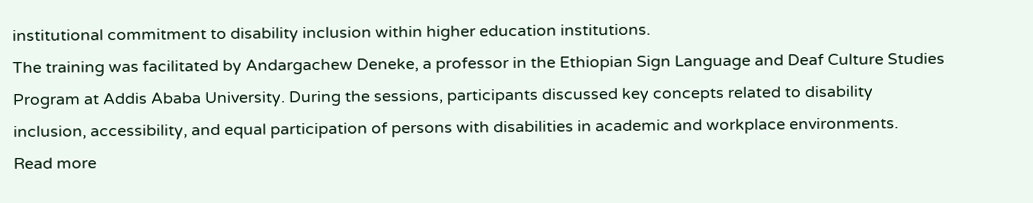institutional commitment to disability inclusion within higher education institutions.
The training was facilitated by Andargachew Deneke, a professor in the Ethiopian Sign Language and Deaf Culture Studies Program at Addis Ababa University. During the sessions, participants discussed key concepts related to disability inclusion, accessibility, and equal participation of persons with disabilities in academic and workplace environments.
Read more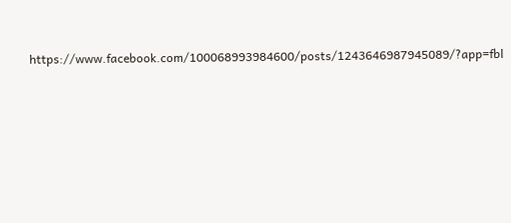https://www.facebook.com/100068993984600/posts/1243646987945089/?app=fbl